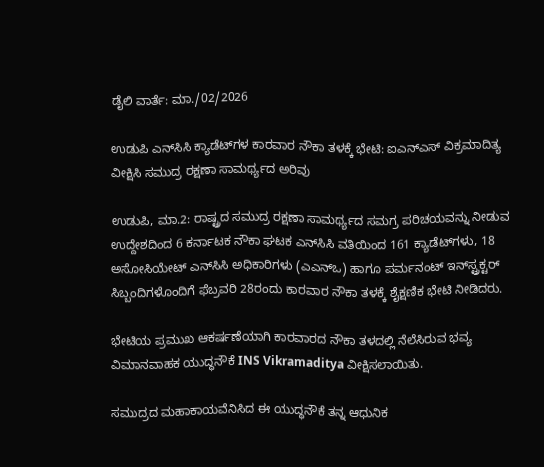ಡೈಲಿ ವಾರ್ತೆ: ಮಾ./02/2026

ಉಡುಪಿ ಎನ್‌ಸಿಸಿ ಕ್ಯಾಡೆಟ್‌ಗಳ ಕಾರವಾರ ನೌಕಾ ತಳಕ್ಕೆ ಭೇಟಿ: ಐಎನ್‌ಎಸ್ ವಿಕ್ರಮಾದಿತ್ಯ ವೀಕ್ಷಿಸಿ ಸಮುದ್ರ ರಕ್ಷಣಾ ಸಾಮರ್ಥ್ಯದ ಅರಿವು

ಉಡುಪಿ, ಮಾ.2: ರಾಷ್ಟ್ರದ ಸಮುದ್ರ ರಕ್ಷಣಾ ಸಾಮರ್ಥ್ಯದ ಸಮಗ್ರ ಪರಿಚಯವನ್ನು ನೀಡುವ ಉದ್ದೇಶದಿಂದ 6 ಕರ್ನಾಟಕ ನೌಕಾ ಘಟಕ ಎನ್‌ಸಿಸಿ ವತಿಯಿಂದ 161 ಕ್ಯಾಡೆಟ್‌ಗಳು, 18 ಅಸೋಸಿಯೇಟ್ ಎನ್‌ಸಿಸಿ ಅಧಿಕಾರಿಗಳು (ಎಎನ್‌ಒ) ಹಾಗೂ ಪರ್ಮನಂಟ್ ಇನ್‌ಸ್ಟ್ರಕ್ಟರ್ ಸಿಬ್ಬಂದಿಗಳೊಂದಿಗೆ ಫೆಬ್ರವರಿ 28ರಂದು ಕಾರವಾರ ನೌಕಾ ತಳಕ್ಕೆ ಶೈಕ್ಷಣಿಕ ಭೇಟಿ ನೀಡಿದರು.

ಭೇಟಿಯ ಪ್ರಮುಖ ಆಕರ್ಷಣೆಯಾಗಿ ಕಾರವಾರದ ನೌಕಾ ತಳದಲ್ಲಿ ನೆಲೆಸಿರುವ ಭವ್ಯ ವಿಮಾನವಾಹಕ ಯುದ್ಧನೌಕೆ INS Vikramaditya ವೀಕ್ಷಿಸಲಾಯಿತು.

ಸಮುದ್ರದ ಮಹಾಕಾಯವೆನಿಸಿದ ಈ ಯುದ್ಧನೌಕೆ ತನ್ನ ಆಧುನಿಕ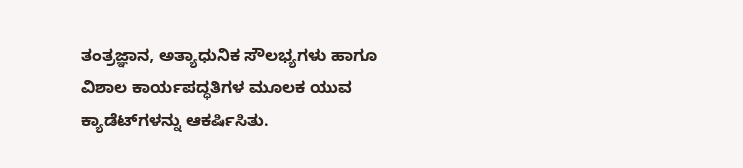ತಂತ್ರಜ್ಞಾನ, ಅತ್ಯಾಧುನಿಕ ಸೌಲಭ್ಯಗಳು ಹಾಗೂ ವಿಶಾಲ ಕಾರ್ಯಪದ್ಧತಿಗಳ ಮೂಲಕ ಯುವ ಕ್ಯಾಡೆಟ್‌ಗಳನ್ನು ಆಕರ್ಷಿಸಿತು.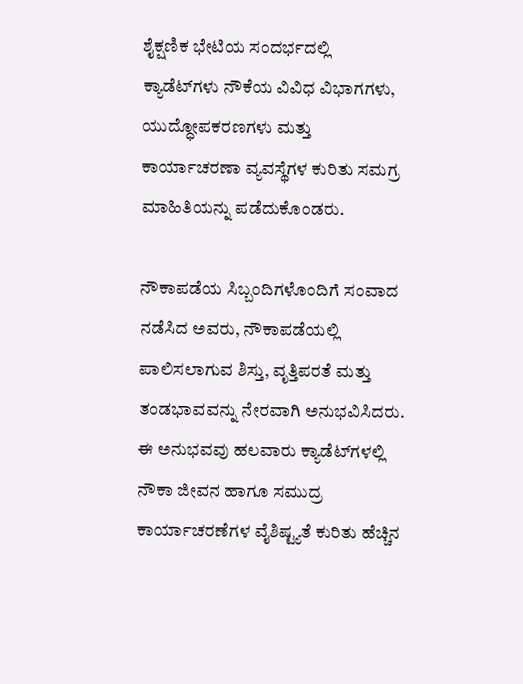ಶೈಕ್ಷಣಿಕ ಭೇಟಿಯ ಸಂದರ್ಭದಲ್ಲಿ ಕ್ಯಾಡೆಟ್‌ಗಳು ನೌಕೆಯ ವಿವಿಧ ವಿಭಾಗಗಳು, ಯುದ್ಧೋಪಕರಣಗಳು ಮತ್ತು ಕಾರ್ಯಾಚರಣಾ ವ್ಯವಸ್ಥೆಗಳ ಕುರಿತು ಸಮಗ್ರ ಮಾಹಿತಿಯನ್ನು ಪಡೆದುಕೊಂಡರು.

ನೌಕಾಪಡೆಯ ಸಿಬ್ಬಂದಿಗಳೊಂದಿಗೆ ಸಂವಾದ ನಡೆಸಿದ ಅವರು, ನೌಕಾಪಡೆಯಲ್ಲಿ ಪಾಲಿಸಲಾಗುವ ಶಿಸ್ತು, ವೃತ್ತಿಪರತೆ ಮತ್ತು ತಂಡಭಾವವನ್ನು ನೇರವಾಗಿ ಅನುಭವಿಸಿದರು. ಈ ಅನುಭವವು ಹಲವಾರು ಕ್ಯಾಡೆಟ್‌ಗಳಲ್ಲಿ ನೌಕಾ ಜೀವನ ಹಾಗೂ ಸಮುದ್ರ ಕಾರ್ಯಾಚರಣೆಗಳ ವೈಶಿಷ್ಟ್ಯತೆ ಕುರಿತು ಹೆಚ್ಚಿನ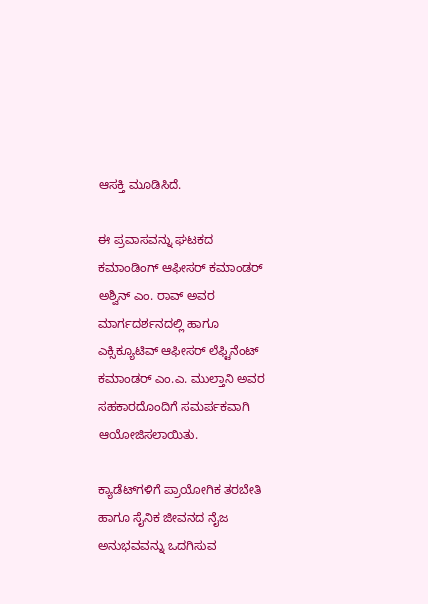ಆಸಕ್ತಿ ಮೂಡಿಸಿದೆ.

ಈ ಪ್ರವಾಸವನ್ನು ಘಟಕದ ಕಮಾಂಡಿಂಗ್ ಆಫೀಸರ್ ಕಮಾಂಡರ್ ಅಶ್ವಿನ್ ಎಂ. ರಾವ್ ಅವರ ಮಾರ್ಗದರ್ಶನದಲ್ಲಿ ಹಾಗೂ ಎಕ್ಸಿಕ್ಯೂಟಿವ್ ಆಫೀಸರ್ ಲೆಫ್ಟಿನೆಂಟ್ ಕಮಾಂಡರ್ ಎಂ.ಎ. ಮುಲ್ತಾನಿ ಅವರ ಸಹಕಾರದೊಂದಿಗೆ ಸಮರ್ಪಕವಾಗಿ ಆಯೋಜಿಸಲಾಯಿತು.

ಕ್ಯಾಡೆಟ್‌ಗಳಿಗೆ ಪ್ರಾಯೋಗಿಕ ತರಬೇತಿ ಹಾಗೂ ಸೈನಿಕ ಜೀವನದ ನೈಜ ಅನುಭವವನ್ನು ಒದಗಿಸುವ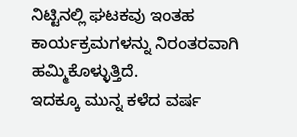ನಿಟ್ಟಿನಲ್ಲಿ ಘಟಕವು ಇಂತಹ ಕಾರ್ಯಕ್ರಮಗಳನ್ನು ನಿರಂತರವಾಗಿ ಹಮ್ಮಿಕೊಳ್ಳುತ್ತಿದೆ.
ಇದಕ್ಕೂ ಮುನ್ನ ಕಳೆದ ವರ್ಷ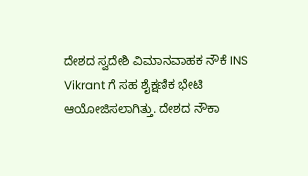ದೇಶದ ಸ್ವದೇಶಿ ವಿಮಾನವಾಹಕ ನೌಕೆ INS Vikrant ಗೆ ಸಹ ಶೈಕ್ಷಣಿಕ ಭೇಟಿ ಆಯೋಜಿಸಲಾಗಿತ್ತು. ದೇಶದ ನೌಕಾ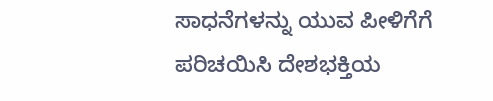ಸಾಧನೆಗಳನ್ನು ಯುವ ಪೀಳಿಗೆಗೆ ಪರಿಚಯಿಸಿ ದೇಶಭಕ್ತಿಯ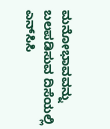ಮನೋಭಾವವನ್ನು ಬಲಪಡಿಸುವ ದಿಸೆಯಲ್ಲಿ ಎನ್‌ಸಿಸಿ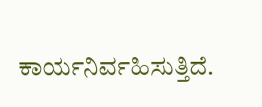ಕಾರ್ಯನಿರ್ವಹಿಸುತ್ತಿದೆ.